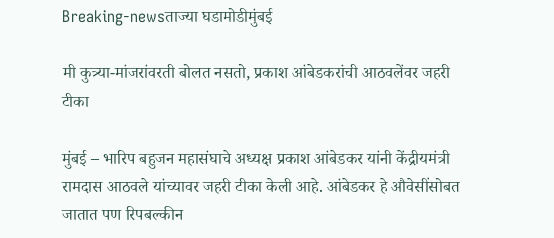Breaking-newsताज्या घडामोडीमुंबई

मी कुत्र्या-मांजरांवरती बोलत नसतो, प्रकाश आंबेडकरांची आठवलेंवर जहरी टीका

मुंबई – भारिप बहुजन महासंघाचे अध्यक्ष प्रकाश आंबेडकर यांनी केंद्रीयमंत्री रामदास आठवले यांच्यावर जहरी टीका केली आहे. आंबेडकर हे औवेसींसोबत जातात पण रिपबल्कीन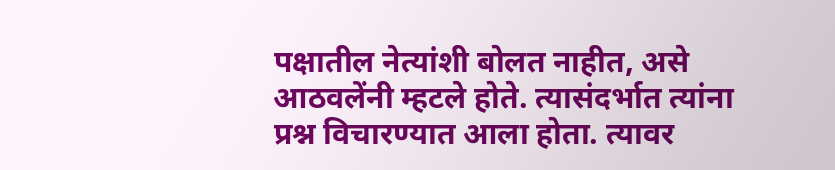पक्षातील नेत्यांशी बोलत नाहीत, असे आठवलेंनी म्हटले होते. त्यासंदर्भात त्यांना प्रश्न विचारण्यात आला होता. त्यावर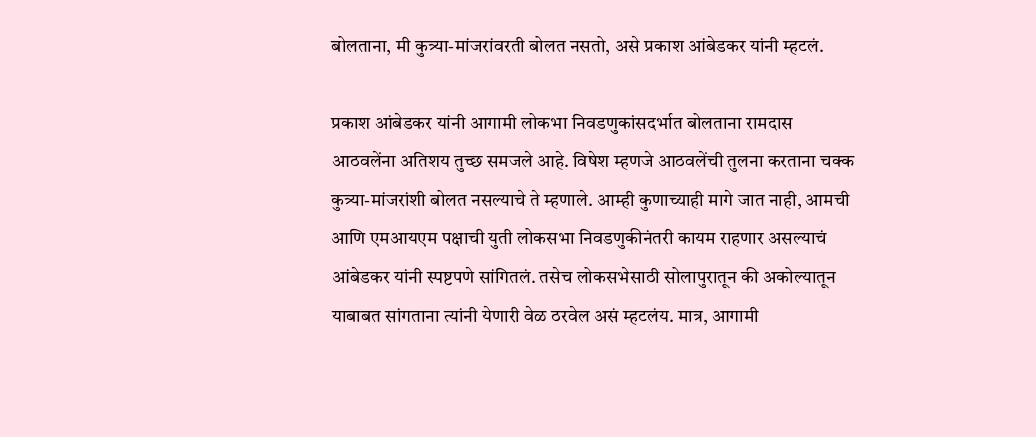बोलताना, मी कुत्र्या-मांजरांवरती बोलत नसतो, असे प्रकाश आंबेडकर यांनी म्हटलं.

प्रकाश आंबेडकर यांनी आगामी लोकभा निवडणुकांसदर्भात बोलताना रामदास आठवलेंना अतिशय तुच्छ समजले आहे. विषेश म्हणजे आठवलेंची तुलना करताना चक्क कुत्र्या-मांजरांशी बोलत नसल्याचे ते म्हणाले. आम्ही कुणाच्याही मागे जात नाही, आमची आणि एमआयएम पक्षाची युती लोकसभा निवडणुकीनंतरी कायम राहणार असल्याचं आंबेडकर यांनी स्पष्टपणे सांगितलं. तसेच लोकसभेसाठी सोलापुरातून की अकोल्यातून याबाबत सांगताना त्यांनी येणारी वेळ ठरवेल असं म्हटलंय. मात्र, आगामी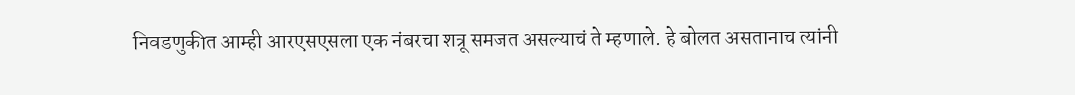निवडणुकीत आम्ही आरएसएसला एक नंबरचा शत्रू समजत असल्याचं ते म्हणाले. हे बोलत असतानाच त्यांनी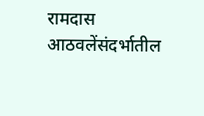रामदास आठवलेंसंदर्भातील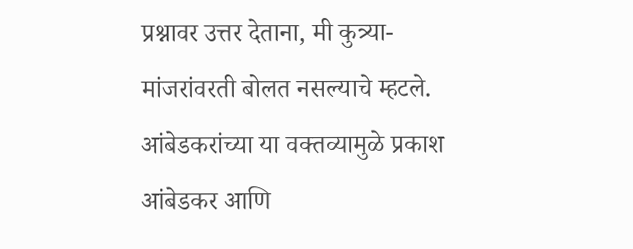प्रश्नावर उत्तर देताना, मी कुत्र्या-मांजरांवरती बोलत नसल्याचे म्हटले. आंबेडकरांच्या या वक्तव्यामुळे प्रकाश आंबेडकर आणि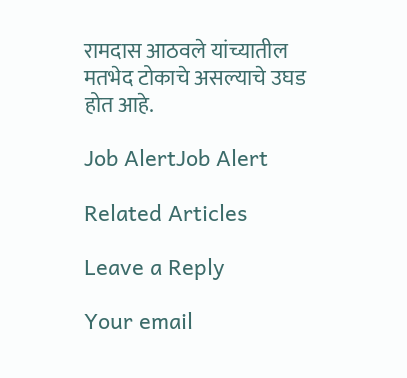रामदास आठवले यांच्यातील मतभेद टोकाचे असल्याचे उघड होत आहे.

Job AlertJob Alert

Related Articles

Leave a Reply

Your email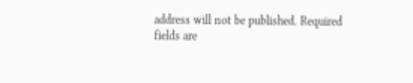address will not be published. Required fields are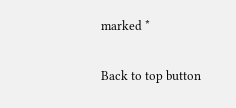marked *

Back to top button